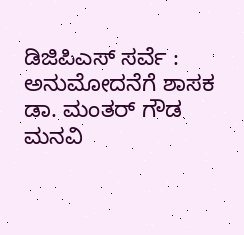ಡಿಜಿಪಿಎಸ್ ಸರ್ವೆ : ಅನುಮೋದನೆಗೆ ಶಾಸಕ ಡಾ. ಮಂತರ್ ಗೌಡ ಮನವಿ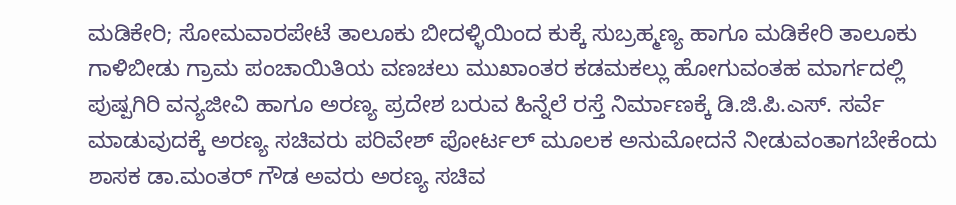ಮಡಿಕೇರಿ; ಸೋಮವಾರಪೇಟೆ ತಾಲೂಕು ಬೀದಳ್ಳಿಯಿಂದ ಕುಕ್ಕೆ ಸುಬ್ರಹ್ಮಣ್ಯ ಹಾಗೂ ಮಡಿಕೇರಿ ತಾಲೂಕು ಗಾಳಿಬೀಡು ಗ್ರಾಮ ಪಂಚಾಯಿತಿಯ ವಣಚಲು ಮುಖಾಂತರ ಕಡಮಕಲ್ಲು ಹೋಗುವಂತಹ ಮಾರ್ಗದಲ್ಲಿ ಪುಷ್ಪಗಿರಿ ವನ್ಯಜೀವಿ ಹಾಗೂ ಅರಣ್ಯ ಪ್ರದೇಶ ಬರುವ ಹಿನ್ನೆಲೆ ರಸ್ತೆ ನಿರ್ಮಾಣಕ್ಕೆ ಡಿ.ಜಿ.ಪಿ.ಎಸ್. ಸರ್ವೆ ಮಾಡುವುದಕ್ಕೆ ಅರಣ್ಯ ಸಚಿವರು ಪರಿವೇಶ್ ಪೋರ್ಟಲ್ ಮೂಲಕ ಅನುಮೋದನೆ ನೀಡುವಂತಾಗಬೇಕೆಂದು ಶಾಸಕ ಡಾ.ಮಂತರ್ ಗೌಡ ಅವರು ಅರಣ್ಯ ಸಚಿವ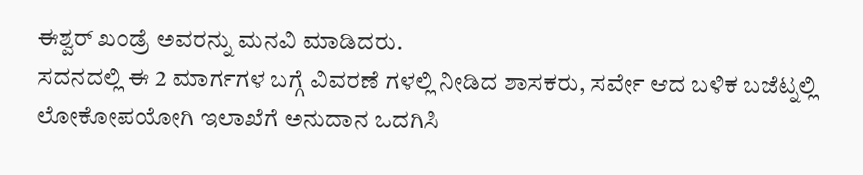ಈಶ್ವರ್ ಖಂಡ್ರೆ ಅವರನ್ನು ಮನವಿ ಮಾಡಿದರು.
ಸದನದಲ್ಲಿ ಈ 2 ಮಾರ್ಗಗಳ ಬಗ್ಗೆ ವಿವರಣೆ ಗಳಲ್ಲಿ ನೀಡಿದ ಶಾಸಕರು, ಸರ್ವೇ ಆದ ಬಳಿಕ ಬಜೆಟ್ನಲ್ಲಿ ಲೋಕೋಪಯೋಗಿ ಇಲಾಖೆಗೆ ಅನುದಾನ ಒದಗಿಸಿ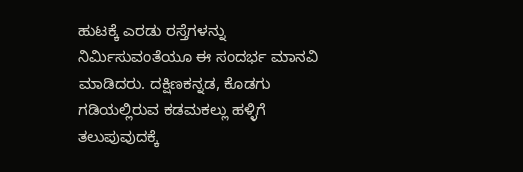ಹುಟಕ್ಕೆ ಎರಡು ರಸ್ತೆಗಳನ್ನು ನಿರ್ಮಿಸುವಂತೆಯೂ ಈ ಸಂದರ್ಭ ಮಾನವಿ ಮಾಡಿದರು. ದಕ್ಷಿಣಕನ್ನಡ, ಕೊಡಗು ಗಡಿಯಲ್ಲಿರುವ ಕಡಮಕಲ್ಲು ಹಳ್ಳಿಗೆ ತಲುಪುವುದಕ್ಕೆ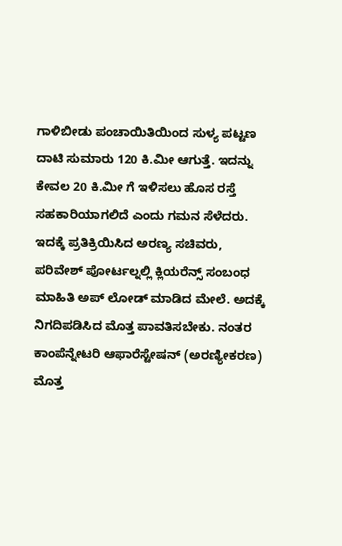ಗಾಳಿಬೀಡು ಪಂಚಾಯಿತಿಯಿಂದ ಸುಳ್ಯ ಪಟ್ಟಣ ದಾಟಿ ಸುಮಾರು 120 ಕಿ.ಮೀ ಆಗುತ್ತೆ. ಇದನ್ನು ಕೇವಲ 20 ಕಿ.ಮೀ ಗೆ ಇಳಿಸಲು ಹೊಸ ರಸ್ತೆ ಸಹಕಾರಿಯಾಗಲಿದೆ ಎಂದು ಗಮನ ಸೆಳೆದರು.
ಇದಕ್ಕೆ ಪ್ರತಿಕ್ರಿಯಿಸಿದ ಅರಣ್ಯ ಸಚಿವರು, ಪರಿವೇಶ್ ಪೋರ್ಟಲ್ನಲ್ಲಿ ಕ್ಲಿಯರೆನ್ಸ್ ಸಂಬಂಧ ಮಾಹಿತಿ ಅಪ್ ಲೋಡ್ ಮಾಡಿದ ಮೇಲೆ. ಅದಕ್ಕೆ ನಿಗದಿಪಡಿಸಿದ ಮೊತ್ತ ಪಾವತಿಸಬೇಕು. ನಂತರ ಕಾಂಪೆನ್ನೇಟರಿ ಆಫಾರೆಸ್ಟೇಷನ್ (ಅರಣ್ಯೀಕರಣ) ಮೊತ್ತ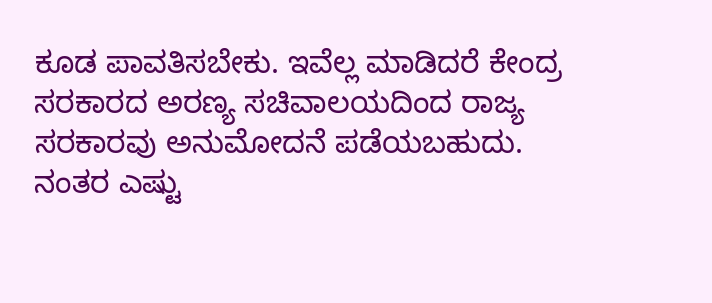ಕೂಡ ಪಾವತಿಸಬೇಕು. ಇವೆಲ್ಲ ಮಾಡಿದರೆ ಕೇಂದ್ರ ಸರಕಾರದ ಅರಣ್ಯ ಸಚಿವಾಲಯದಿಂದ ರಾಜ್ಯ ಸರಕಾರವು ಅನುಮೋದನೆ ಪಡೆಯಬಹುದು. ನಂತರ ಎಷ್ಟು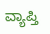ವ್ಯಾಪ್ತಿ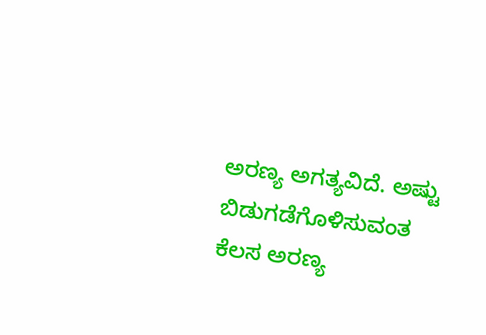ಅರಣ್ಯ ಅಗತ್ಯವಿದೆ. ಅಷ್ಟು ಬಿಡುಗಡೆಗೊಳಿಸುವಂತ ಕೆಲಸ ಅರಣ್ಯ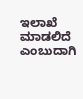ಇಲಾಖೆ ಮಾಡಲಿದೆ ಎಂಬುದಾಗಿ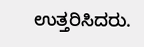ಉತ್ತರಿಸಿದರು.